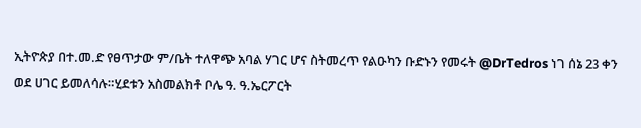ኢትዮጵያ በተ.መ.ድ የፀጥታው ም/ቤት ተለዋጭ አባል ሃገር ሆና ስትመረጥ የልዑካን ቡድኑን የመሩት @DrTedros ነገ ሰኔ 23 ቀን ወደ ሀገር ይመለሳሉ።ሂደቱን አስመልክቶ ቦሌ ዓ. ዓ.ኤርፖርት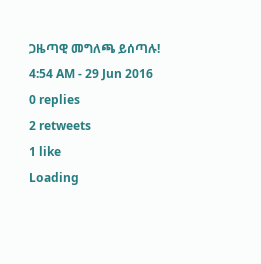ጋዜጣዊ መግለጫ ይሰጣሉ!
4:54 AM - 29 Jun 2016
0 replies
2 retweets
1 like
Loading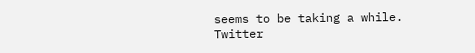seems to be taking a while.
Twitter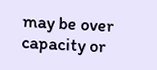may be over capacity or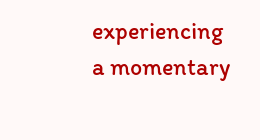experiencing a momentary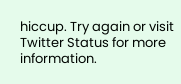hiccup. Try again or visit Twitter Status for more information.